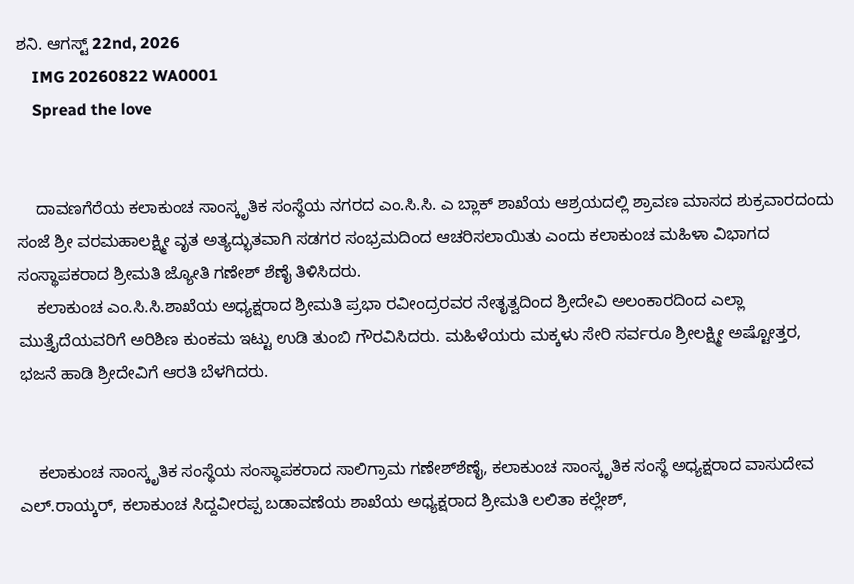ಶನಿ. ಆಗಸ್ಟ್ 22nd, 2026
    IMG 20260822 WA0001
    Spread the love


    ದಾವಣಗೆರೆಯ ಕಲಾಕುಂಚ ಸಾಂಸ್ಕೃತಿಕ ಸಂಸ್ಥೆಯ ನಗರದ ಎಂ.ಸಿ.ಸಿ. ಎ ಬ್ಲಾಕ್ ಶಾಖೆಯ ಆಶ್ರಯದಲ್ಲಿ ಶ್ರಾವಣ ಮಾಸದ ಶುಕ್ರವಾರದಂದು ಸಂಜೆ ಶ್ರೀ ವರಮಹಾಲಕ್ಷ್ಮೀ ವೃತ ಅತ್ಯದ್ಭುತವಾಗಿ ಸಡಗರ ಸಂಭ್ರಮದಿಂದ ಆಚರಿಸಲಾಯಿತು ಎಂದು ಕಲಾಕುಂಚ ಮಹಿಳಾ ವಿಭಾಗದ ಸಂಸ್ಥಾಪಕರಾದ ಶ್ರೀಮತಿ ಜ್ಯೋತಿ ಗಣೇಶ್ ಶೆಣೈ ತಿಳಿಸಿದರು.
    ಕಲಾಕುಂಚ ಎಂ.ಸಿ.ಸಿ.ಶಾಖೆಯ ಅಧ್ಯಕ್ಷರಾದ ಶ್ರೀಮತಿ ಪ್ರಭಾ ರವೀಂದ್ರರವರ ನೇತೃತ್ವದಿಂದ ಶ್ರೀದೇವಿ ಅಲಂಕಾರದಿಂದ ಎಲ್ಲಾ ಮುತ್ತೈದೆಯವರಿಗೆ ಅರಿಶಿಣ ಕುಂಕಮ ಇಟ್ಟು ಉಡಿ ತುಂಬಿ ಗೌರವಿಸಿದರು. ಮಹಿಳೆಯರು ಮಕ್ಕಳು ಸೇರಿ ಸರ್ವರೂ ಶ್ರೀಲಕ್ಷ್ಮೀ ಅಷ್ಟೋತ್ತರ, ಭಜನೆ ಹಾಡಿ ಶ್ರೀದೇವಿಗೆ ಆರತಿ ಬೆಳಗಿದರು.


    ಕಲಾಕುಂಚ ಸಾಂಸ್ಕೃತಿಕ ಸಂಸ್ಥೆಯ ಸಂಸ್ಥಾಪಕರಾದ ಸಾಲಿಗ್ರಾಮ ಗಣೇಶ್‌ಶೆಣೈ, ಕಲಾಕುಂಚ ಸಾಂಸ್ಕೃತಿಕ ಸಂಸ್ಥೆ ಅಧ್ಯಕ್ಷರಾದ ವಾಸುದೇವ ಎಲ್.ರಾಯ್ಕರ್, ಕಲಾಕುಂಚ ಸಿದ್ದವೀರಪ್ಪ ಬಡಾವಣೆಯ ಶಾಖೆಯ ಅಧ್ಯಕ್ಷರಾದ ಶ್ರೀಮತಿ ಲಲಿತಾ ಕಲ್ಲೇಶ್,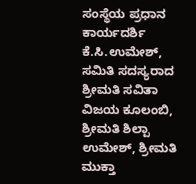ಸಂಸ್ಥೆಯ ಪ್ರಧಾನ ಕಾರ್ಯದರ್ಶಿ ಕೆ.ಸಿ.ಉಮೇಶ್, ಸಮಿತಿ ಸದಸ್ಯರಾದ ಶ್ರೀಮತಿ ಸವಿತಾ ವಿಜಯ ಕೂಲಂಬಿ, ಶ್ರೀಮತಿ ಶಿಲ್ಪಾ ಉಮೇಶ್, ಶ್ರೀಮತಿ ಮುಕ್ತಾ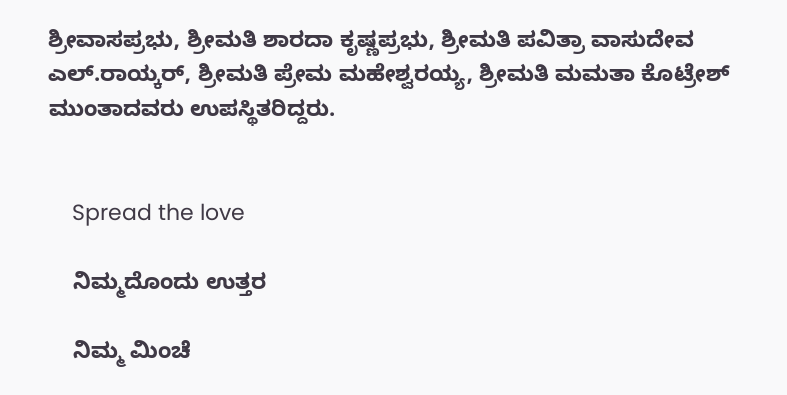ಶ್ರೀವಾಸಪ್ರಭು, ಶ್ರೀಮತಿ ಶಾರದಾ ಕೃಷ್ಣಪ್ರಭು, ಶ್ರೀಮತಿ ಪವಿತ್ರಾ ವಾಸುದೇವ ಎಲ್.ರಾಯ್ಕರ್, ಶ್ರೀಮತಿ ಪ್ರೇಮ ಮಹೇಶ್ವರಯ್ಯ, ಶ್ರೀಮತಿ ಮಮತಾ ಕೊಟ್ರೇಶ್ ಮುಂತಾದವರು ಉಪಸ್ಥಿತರಿದ್ದರು.


    Spread the love

    ನಿಮ್ಮದೊಂದು ಉತ್ತರ

    ನಿಮ್ಮ ಮಿಂಚೆ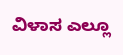ವಿಳಾಸ ಎಲ್ಲೂ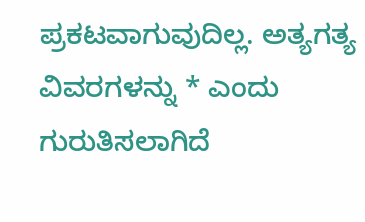ಪ್ರಕಟವಾಗುವುದಿಲ್ಲ. ಅತ್ಯಗತ್ಯ ವಿವರಗಳನ್ನು * ಎಂದು ಗುರುತಿಸಲಾಗಿದೆ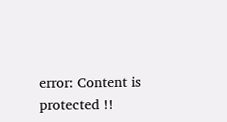error: Content is protected !!